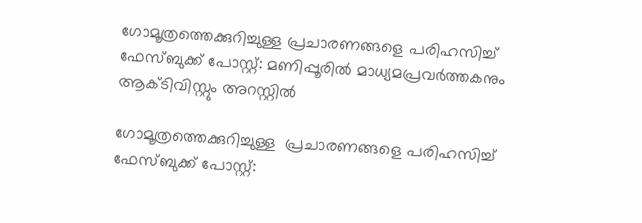ഗോമൂത്രത്തെക്കുറിച്ചുള്ള പ്രചാരണങ്ങളെ പരിഹസിച്ച് ഫേസ്ബുക്ക് പോസ്റ്റ്: മണിപ്പൂരിൽ മാധ്യമപ്രവര്‍ത്തകനും ആക്ടിവിസ്റ്റും അറസ്റ്റിൽ

ഗോമൂത്രത്തെക്കുറിച്ചുള്ള  പ്രചാരണങ്ങളെ പരിഹസിച്ച് ഫേസ്ബുക്ക് പോസ്റ്റ്: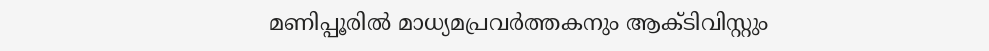മണിപ്പൂരിൽ മാധ്യമപ്രവര്‍ത്തകനും ആക്ടിവിസ്റ്റും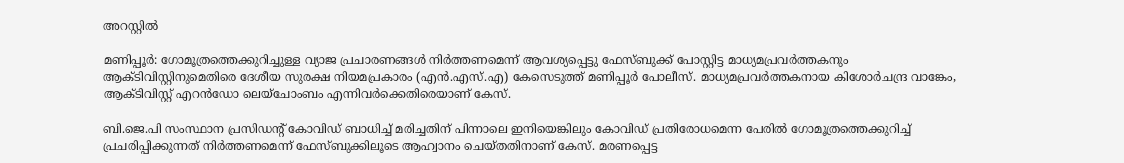അറസ്റ്റിൽ

മണിപ്പൂര്‍: ഗോമൂത്രത്തെക്കുറിച്ചുള്ള വ്യാജ പ്രചാരണങ്ങൾ നിർത്തണമെന്ന് ആവശ്യപ്പെട്ടു ഫേസ്ബുക്ക് പോസ്റ്റിട്ട മാധ്യമപ്രവര്‍ത്തകനും ആക്ടിവിസ്റ്റിനുമെതിരെ ദേശീയ സുരക്ഷ നിയമപ്രകാരം (എന്‍.എസ്.എ) കേസെടുത്ത് മണിപ്പൂർ പോലീസ്. മാധ്യമപ്രവര്‍ത്തകനായ കിശോര്‍ചന്ദ്ര വാങ്കേം, ആക്ടിവിസ്റ്റ് എറന്‍ഡോ ലെയ്‌ചോംബം എന്നിവര്‍ക്കെതിരെയാണ് കേസ്.

ബി.ജെ.പി സംസ്ഥാന പ്രസിഡന്റ് കോവിഡ് ബാധിച്ച് മരിച്ചതിന് പിന്നാലെ ഇനിയെങ്കിലും കോവിഡ് പ്രതിരോധമെന്ന പേരിൽ ഗോമൂത്രത്തെക്കുറിച്ച് പ്രചരിപ്പിക്കുന്നത് നിര്‍ത്തണമെന്ന് ഫേസ്ബുക്കിലൂടെ ആഹ്വാനം ചെയ്തതിനാണ് കേസ്. മരണപ്പെട്ട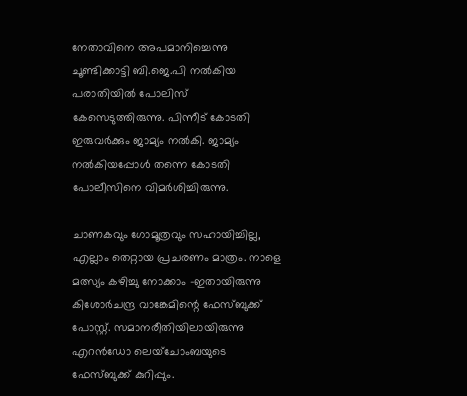നേതാവിനെ അപമാനിച്ചെന്നു ചൂണ്ടിക്കാട്ടി ബി.ജെ.പി നല്‍കിയ പരാതിയില്‍ പോലിസ് കേസെടുത്തിരുന്നു. പിന്നീട് കോടതി ഇരുവര്‍ക്കും ജാമ്യം നല്‍കി. ജാമ്യം നല്‍കിയപ്പോള്‍ തന്നെ കോടതി പോലീസിനെ വിമര്‍ശിച്ചിരുന്നു.

ചാണകവും ഗോമൂത്രവും സഹായിച്ചില്ല, എല്ലാം തെറ്റായ പ്രചരണം മാത്രം. നാളെ മത്സ്യം കഴിച്ചു നോക്കാം -ഇതായിരുന്നു കിശോര്‍ചന്ദ്ര വാങ്കേമിന്റെ ഫേസ്ബുക്ക് പോസ്റ്റ്. സമാനരീതിയിലായിരുന്നു എറന്‍ഡോ ലെയ്‌ചോംബയുടെ ഫേസ്ബുക്ക് കുറിപ്പും.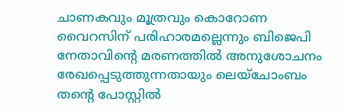ചാണകവും മൂത്രവും കൊറോണ വൈറസിന് പരിഹാരമല്ലെന്നും ബിജെപി നേതാവിന്റെ മരണത്തിൽ അനുശോചനം രേഖപ്പെടുത്തുന്നതായും ലെയ്‌ചോംബം തന്റെ പോസ്റ്റിൽ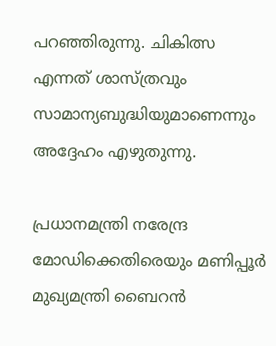പറഞ്ഞിരുന്നു. ചികിത്സ എന്നത് ശാസ്ത്രവും സാമാന്യബുദ്ധിയുമാണെന്നും അദ്ദേഹം എഴുതുന്നു.

പ്രധാനമന്ത്രി നരേന്ദ്ര മോഡിക്കെതിരെയും മണിപ്പൂര്‍ മുഖ്യമന്ത്രി ബൈറന്‍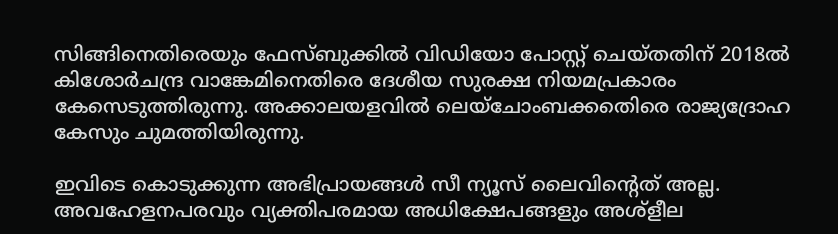സിങ്ങിനെതിരെയും ഫേസ്ബുക്കില്‍ വിഡിയോ പോസ്റ്റ് ചെയ്തതിന് 2018ല്‍ കിശോര്‍ചന്ദ്ര വാങ്കേമിനെതിരെ ദേശീയ സുരക്ഷ നിയമപ്രകാരം കേസെടുത്തിരുന്നു. അക്കാലയളവില്‍ ലെയ്‌ചോംബക്കതെിരെ രാജ്യദ്രോഹ കേസും ചുമത്തിയിരുന്നു.

ഇവിടെ കൊടുക്കുന്ന അഭിപ്രായങ്ങള്‍ സീ ന്യൂസ് ലൈവിന്റെത് അല്ല. അവഹേളനപരവും വ്യക്തിപരമായ അധിക്ഷേപങ്ങളും അശ്‌ളീല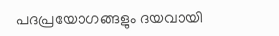പദപ്രയോഗങ്ങളും ദയവായി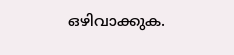ഒഴിവാക്കുക.